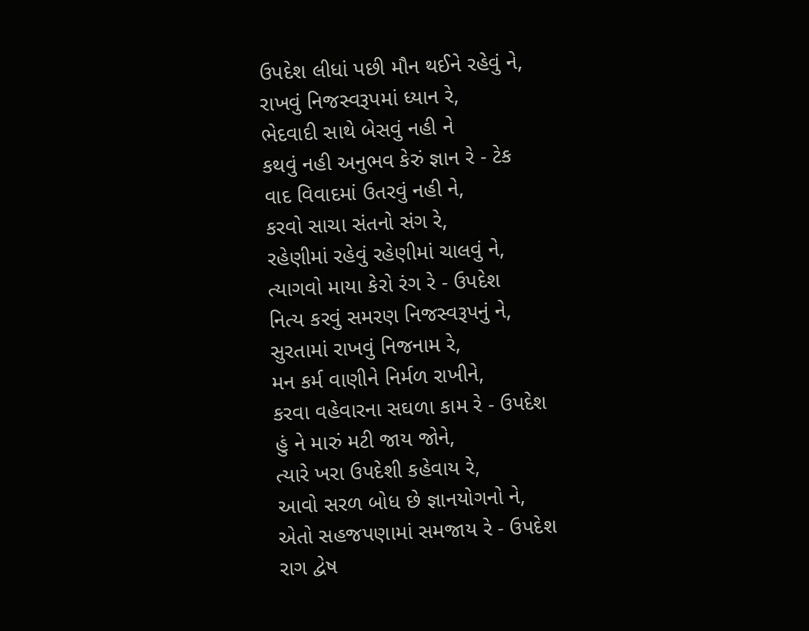ઉપદેશ લીધાં પછી મૌન થઈને રહેવું ને,
રાખવું નિજસ્વરૂપમાં ધ્યાન રે,
ભેદવાદી સાથે બેસવું નહી ને
કથવું નહી અનુભવ કેરું જ્ઞાન રે - ટેક
વાદ વિવાદમાં ઉતરવું નહી ને,
કરવો સાચા સંતનો સંગ રે,
રહેણીમાં રહેવું રહેણીમાં ચાલવું ને,
ત્યાગવો માયા કેરો રંગ રે - ઉપદેશ
નિત્ય કરવું સમરણ નિજસ્વરૂપનું ને,
સુરતામાં રાખવું નિજનામ રે,
મન કર્મ વાણીને નિર્મળ રાખીને,
કરવા વહેવારના સઘળા કામ રે - ઉપદેશ
હું ને મારું મટી જાય જોને,
ત્યારે ખરા ઉપદેશી કહેવાય રે,
આવો સરળ બોધ છે જ્ઞાનયોગનો ને,
એતો સહજપણામાં સમજાય રે - ઉપદેશ
રાગ દ્વેષ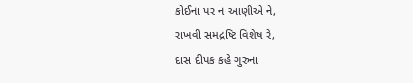કોઈના પર ન આણીએ ને,
રાખવી સમદ્રષ્ટિ વિશેષ રે,
દાસ દીપક કહે ગુરુના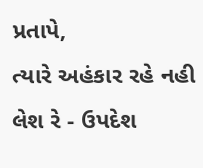પ્રતાપે,
ત્યારે અહંકાર રહે નહી લેશ રે - ઉપદેશ